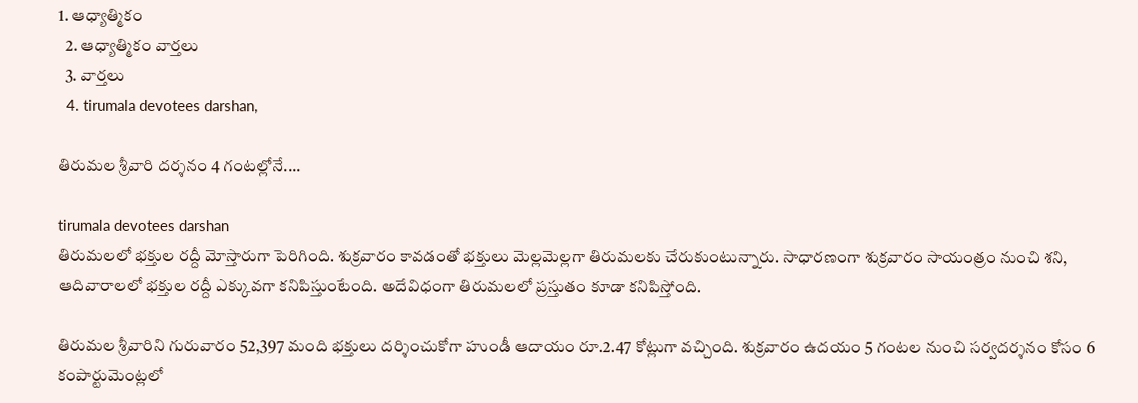1. ఆధ్యాత్మికం
  2. ఆధ్యాత్మికం వార్తలు
  3. వార్తలు
  4. tirumala devotees darshan,

తిరుమల శ్రీవారి దర్శనం 4 గంటల్లోనే....

tirumala devotees darshan
తిరుమలలో భక్తుల రద్దీ మోస్తారుగా పెరిగింది. శుక్రవారం కావడంతో భక్తులు మెల్లమెల్లగా తిరుమలకు చేరుకుంటున్నారు. సాధారణంగా శుక్రవారం సాయంత్రం నుంచి శని, ఆదివారాలలో భక్తుల రద్దీ ఎక్కువగా కనిపిస్తుంటేంది. అదేవిధంగా తిరుమలలో ప్రస్తుతం కూడా కనిపిస్తోంది.

తిరుమల శ్రీవారిని గురువారం 52,397 మంది భక్తులు దర్శించుకోగా హుండీ ఆదాయం రూ.2.47 కోట్లుగా వచ్చింది. శుక్రవారం ఉదయం 5 గంటల నుంచి సర్వదర్శనం కోసం 6 కంపార్టుమెంట్లలో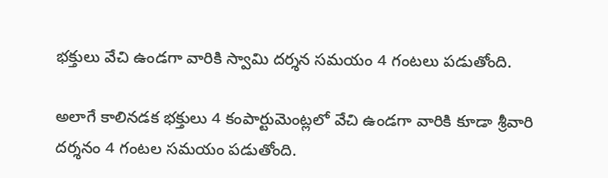భక్తులు వేచి ఉండగా వారికి స్వామి దర్శన సమయం 4 గంటలు పడుతోంది.

అలాగే కాలినడక భక్తులు 4 కంపార్టుమెంట్లలో వేచి ఉండగా వారికి కూడా శ్రీవారి దర్శనం 4 గంటల సమయం పడుతోంది.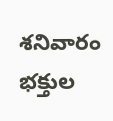శనివారం భక్తుల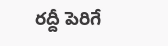రద్దీ పెరిగే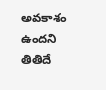అవకాశం ఉందని తితిదే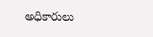అధికారులు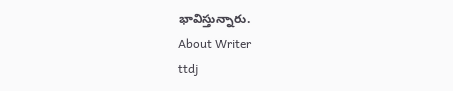భావిస్తున్నారు.
About Writer
ttdj